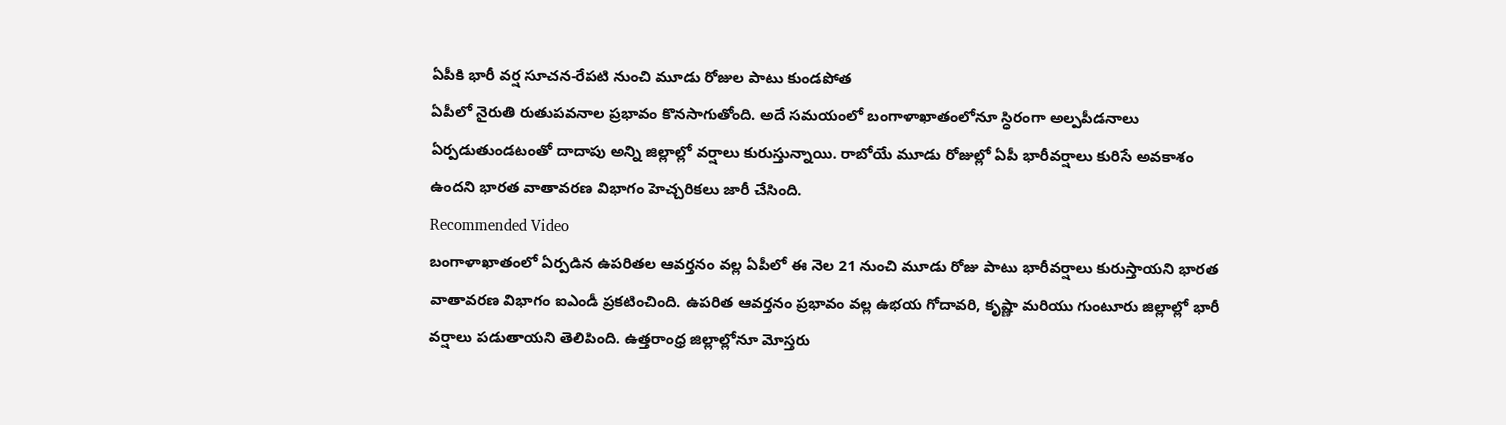ఏపీకి భారీ వర్ష సూచన-రేపటి నుంచి మూడు రోజుల పాటు కుండపోత
ఏపీలో నైరుతి రుతుపవనాల ప్రభావం కొనసాగుతోంది. అదే సమయంలో బంగాళాఖాతంలోనూ స్ధిరంగా అల్పపీడనాలు ఏర్పడుతుండటంతో దాదాపు అన్ని జిల్లాల్లో వర్షాలు కురుస్తున్నాయి. రాబోయే మూడు రోజుల్లో ఏపీ భారీవర్షాలు కురిసే అవకాశం ఉందని భారత వాతావరణ విభాగం హెచ్చరికలు జారీ చేసింది.
Recommended Video
బంగాళాఖాతంలో ఏర్పడిన ఉపరితల ఆవర్తనం వల్ల ఏపీలో ఈ నెల 21 నుంచి మూడు రోజు పాటు భారీవర్షాలు కురుస్తాయని భారత వాతావరణ విభాగం ఐఎండీ ప్రకటించింది. ఉపరిత ఆవర్తనం ప్రభావం వల్ల ఉభయ గోదావరి, కృష్ణా మరియు గుంటూరు జిల్లాల్లో భారీ వర్షాలు పడుతాయని తెలిపింది. ఉత్తరాంధ్ర జిల్లాల్లోనూ మోస్తరు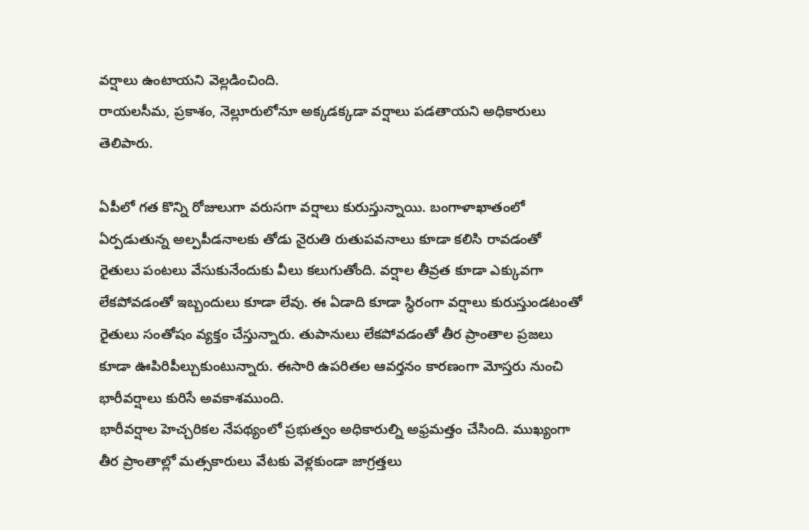వర్షాలు ఉంటాయని వెల్లడించింది.
రాయలసీమ, ప్రకాశం, నెల్లూరులోనూ అక్కడక్కడా వర్షాలు పడతాయని అధికారులు తెలిపారు.

ఏపీలో గత కొన్ని రోజులుగా వరుసగా వర్షాలు కురుస్తున్నాయి. బంగాళాఖాతంలో ఏర్పడుతున్న అల్పపీడనాలకు తోడు నైరుతి రుతుపవనాలు కూడా కలిసి రావడంతో రైతులు పంటలు వేసుకునేందుకు వీలు కలుగుతోంది. వర్షాల తీవ్రత కూడా ఎక్కువగా లేకపోవడంతో ఇబ్బందులు కూడా లేవు. ఈ ఏడాది కూడా స్ధిరంగా వర్షాలు కురుస్తుండటంతో రైతులు సంతోషం వ్యక్తం చేస్తున్నారు. తుపానులు లేకపోవడంతో తీర ప్రాంతాల ప్రజలు కూడా ఊపిరిపీల్చుకుంటున్నారు. ఈసారి ఉపరితల ఆవర్తనం కారణంగా మోస్తరు నుంచి భారీవర్షాలు కురిసే అవకాశముంది.
భారీవర్షాల హెచ్చరికల నేపథ్యంలో ప్రభుత్వం అధికారుల్ని అఫ్రమత్తం చేసింది. ముఖ్యంగా తీర ప్రాంతాల్లో మత్సకారులు వేటకు వెళ్లకుండా జాగ్రత్తలు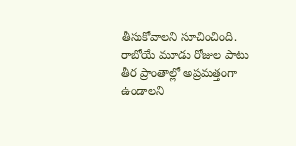తీసుకోవాలని సూచించింది. రాబోయే మూడు రోజుల పాటు తీర ప్రాంతాల్లో అప్రమత్తంగా ఉండాలని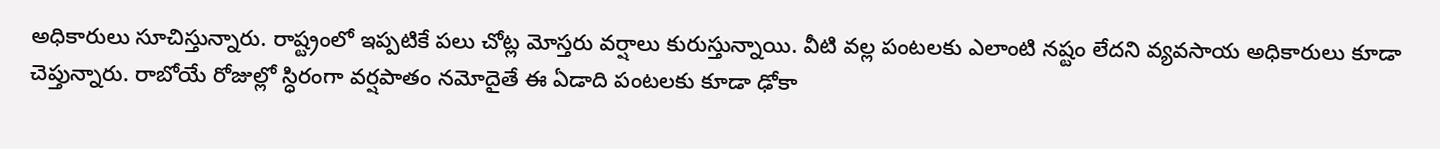అధికారులు సూచిస్తున్నారు. రాష్ట్రంలో ఇప్పటికే పలు చోట్ల మోస్తరు వర్షాలు కురుస్తున్నాయి. వీటి వల్ల పంటలకు ఎలాంటి నష్టం లేదని వ్యవసాయ అధికారులు కూడా చెప్తున్నారు. రాబోయే రోజుల్లో స్ధిరంగా వర్షపాతం నమోదైతే ఈ ఏడాది పంటలకు కూడా ఢోకా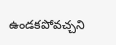ఉండకపోవచ్చని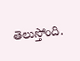తెలుస్తోంది.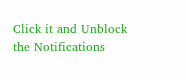Click it and Unblock the Notifications